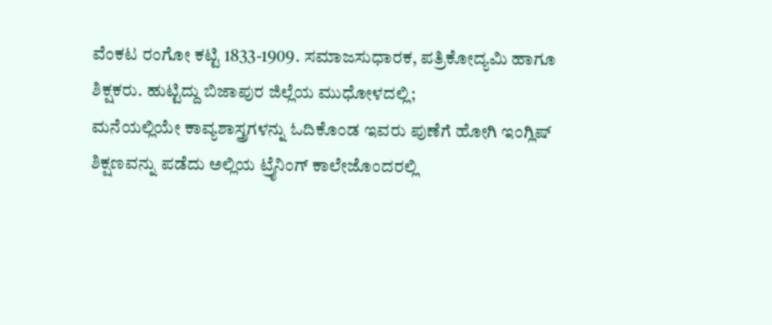ವೆಂಕಟ ರಂಗೋ ಕಟ್ಟಿ 1833-1909. ಸಮಾಜಸುಧಾರಕ, ಪತ್ರಿಕೋದ್ಯಮಿ ಹಾಗೂ ಶಿಕ್ಷಕರು. ಹುಟ್ಟಿದ್ದು ಬಿಜಾಪುರ ಜಿಲ್ಲೆಯ ಮುಧೋಳದಲ್ಲಿ;
ಮನೆಯಲ್ಲಿಯೇ ಕಾವ್ಯಶಾಸ್ತ್ರಗಳನ್ನು ಓದಿಕೊಂಡ ಇವರು ಪುಣೆಗೆ ಹೋಗಿ ಇಂಗ್ಲಿಷ್ ಶಿಕ್ಷಣವನ್ನು ಪಡೆದು ಅಲ್ಲಿಯ ಟ್ರೈನಿಂಗ್ ಕಾಲೇಜೊಂದರಲ್ಲಿ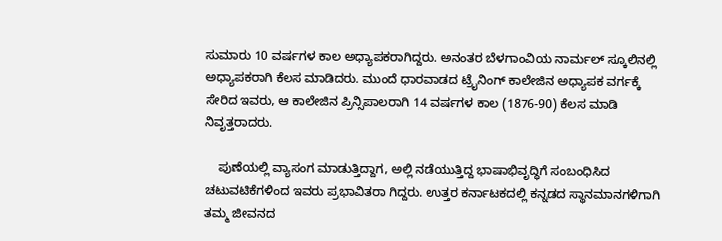ಸುಮಾರು 10 ವರ್ಷಗಳ ಕಾಲ ಅಧ್ಯಾಪಕರಾಗಿದ್ದರು. ಅನಂತರ ಬೆಳಗಾಂವಿಯ ನಾರ್ಮಲ್ ಸ್ಕೂಲಿನಲ್ಲಿ ಅಧ್ಯಾಪಕರಾಗಿ ಕೆಲಸ ಮಾಡಿದರು. ಮುಂದೆ ಧಾರವಾಡದ ಟ್ರೈನಿಂಗ್ ಕಾಲೇಜಿನ ಅಧ್ಯಾಪಕ ವರ್ಗಕ್ಕೆ ಸೇರಿದ ಇವರು, ಆ ಕಾಲೇಜಿನ ಪ್ರಿನ್ಸಿಪಾಲರಾಗಿ 14 ವರ್ಷಗಳ ಕಾಲ (1876-90) ಕೆಲಸ ಮಾಡಿ ನಿವೃತ್ತರಾದರು.

    ಪುಣೆಯಲ್ಲಿ ವ್ಯಾಸಂಗ ಮಾಡುತ್ತಿದ್ದಾಗ, ಅಲ್ಲಿ ನಡೆಯುತ್ತಿದ್ದ ಭಾಷಾಭಿವೃದ್ಧಿಗೆ ಸಂಬಂಧಿಸಿದ ಚಟುವಟಿಕೆಗಳಿಂದ ಇವರು ಪ್ರಭಾವಿತರಾ ಗಿದ್ದರು. ಉತ್ತರ ಕರ್ನಾಟಕದಲ್ಲಿ ಕನ್ನಡದ ಸ್ಥಾನಮಾನಗಳಿಗಾಗಿ ತಮ್ಮ ಜೀವನದ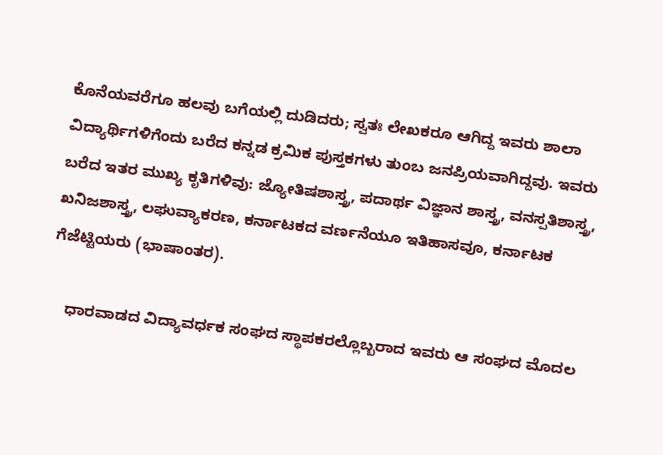ಕೊನೆಯವರೆಗೂ ಹಲವು ಬಗೆಯಲ್ಲಿ ದುಡಿದರು; ಸ್ವತಃ ಲೇಖಕರೂ ಆಗಿದ್ದ ಇವರು ಶಾಲಾ ವಿದ್ಯಾರ್ಥಿಗಳಿಗೆಂದು ಬರೆದ ಕನ್ನಡ ಕ್ರಮಿಕ ಪುಸ್ತಕಗಳು ತುಂಬ ಜನಪ್ರಿಯವಾಗಿದ್ದವು. ಇವರು ಬರೆದ ಇತರ ಮುಖ್ಯ ಕೃತಿಗಳಿವು: ಜ್ಯೋತಿಷಶಾಸ್ತ್ರ, ಪದಾರ್ಥ ವಿಜ್ಞಾನ ಶಾಸ್ತ್ರ, ವನಸ್ಪತಿಶಾಸ್ತ್ರ, ಖನಿಜಶಾಸ್ತ್ರ, ಲಘುವ್ಯಾಕರಣ, ಕರ್ನಾಟಕದ ವರ್ಣನೆಯೂ ಇತಿಹಾಸವೂ, ಕರ್ನಾಟಕ ಗೆಜೆಟ್ಟಿಯರು (ಭಾಷಾಂತರ).

    ಧಾರವಾಡದ ವಿದ್ಯಾವರ್ಧಕ ಸಂಘದ ಸ್ಥಾಪಕರಲ್ಲೊಬ್ಬರಾದ ಇವರು ಆ ಸಂಘದ ಮೊದಲ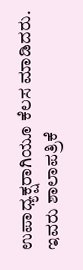ಉಪಾಧ್ಯಕ್ಷರಾಗಿಯೂ ಕೆಲಸ ಮಾಡಿದರು. ಇವರು ಶಾಲಾಪತ್ರಿಕೆ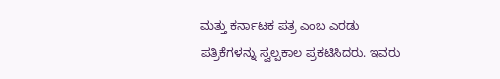ಮತ್ತು ಕರ್ನಾಟಕ ಪತ್ರ ಎಂಬ ಎರಡು ಪತ್ರಿಕೆಗಳನ್ನು ಸ್ವಲ್ಪಕಾಲ ಪ್ರಕಟಿಸಿದರು. ಇವರು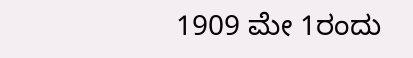1909 ಮೇ 1ರಂದು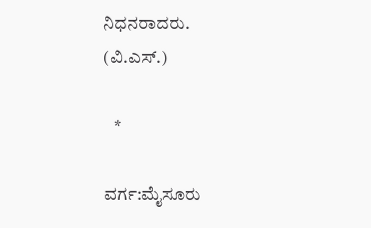ನಿಧನರಾದರು.
(ವಿ.ಎಸ್.)

   *

ವರ್ಗ:ಮೈಸೂರು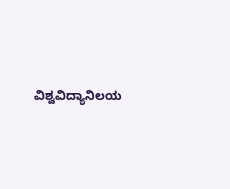ವಿಶ್ವವಿದ್ಯಾನಿಲಯ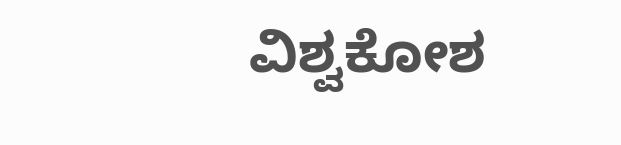ವಿಶ್ವಕೋಶ